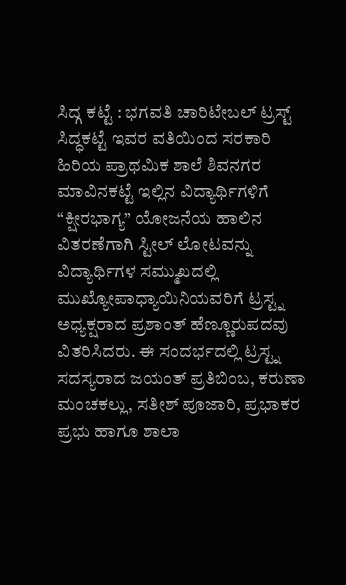ಸಿದ್ಗ ಕಟ್ಟೆ : ಭಗವತಿ ಚಾರಿಟೇಬಲ್ ಟ್ರಸ್ಟ್ ಸಿದ್ಧಕಟ್ಟೆ ಇವರ ವತಿಯಿಂದ ಸರಕಾರಿ ಹಿರಿಯ ಪ್ರಾಥಮಿಕ ಶಾಲೆ ಶಿವನಗರ ಮಾವಿನಕಟ್ಟೆ ಇಲ್ಲಿನ ವಿದ್ಯಾರ್ಥಿಗಳಿಗೆ “ಕ್ಷೀರಭಾಗ್ಯ” ಯೋಜನೆಯ ಹಾಲಿನ ವಿತರಣೆಗಾಗಿ ಸ್ಟೀಲ್ ಲೋಟವನ್ನು ವಿದ್ಯಾರ್ಥಿಗಳ ಸಮ್ಮುಖದಲ್ಲಿ ಮುಖ್ಯೋಪಾಧ್ಯಾಯಿನಿಯವರಿಗೆ ಟ್ರಸ್ಟ್ನ ಅಧ್ಯಕ್ಷರಾದ ಪ್ರಶಾಂತ್ ಹೆಣ್ಣೂರುಪದವು ವಿತರಿಸಿದರು. ಈ ಸಂದರ್ಭದಲ್ಲಿ ಟ್ರಸ್ಟ್ನ ಸದಸ್ಯರಾದ ಜಯಂತ್ ಪ್ರತಿಬಿಂಬ, ಕರುಣಾ ಮಂಚಕಲ್ಲು, ಸತೀಶ್ ಪೂಜಾರಿ, ಪ್ರಭಾಕರ ಪ್ರಭು ಹಾಗೂ ಶಾಲಾ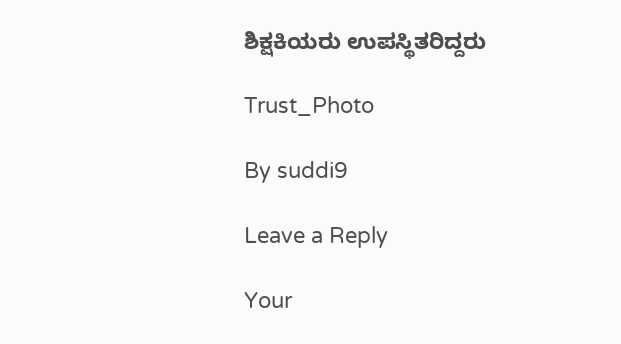ಶಿಕ್ಷಕಿಯರು ಉಪಸ್ಥಿತರಿದ್ದರು

Trust_Photo

By suddi9

Leave a Reply

Your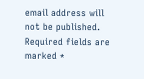email address will not be published. Required fields are marked *